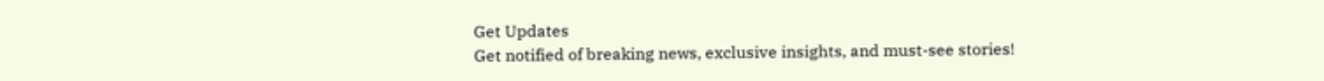Get Updates
Get notified of breaking news, exclusive insights, and must-see stories!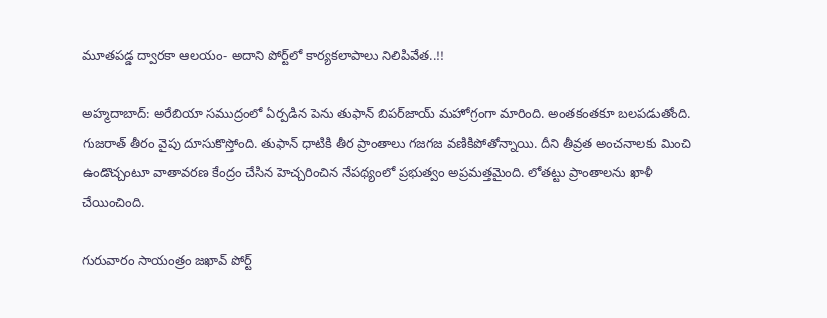మూతపడ్డ ద్వారకా ఆలయం- అదాని పోర్ట్‌లో కార్యకలాపాలు నిలిపివేత..!!

అహ్మదాబాద్: అరేబియా సముద్రంలో ఏర్పడిన పెను తుఫాన్ బిపర్‌జాయ్ మహోగ్రంగా మారింది. అంతకంతకూ బలపడుతోంది. గుజరాత్ తీరం వైపు దూసుకొస్తోంది. తుఫాన్ ధాటికి తీర ప్రాంతాలు గజగజ వణికిపోతోన్నాయి. దీని తీవ్రత అంచనాలకు మించి ఉండొచ్చంటూ వాతావరణ కేంద్రం చేసిన హెచ్చరించిన నేపథ్యంలో ప్రభుత్వం అప్రమత్తమైంది. లోతట్టు ప్రాంతాలను ఖాళీ చేయించింది.

గురువారం సాయంత్రం జఖావ్ పోర్ట్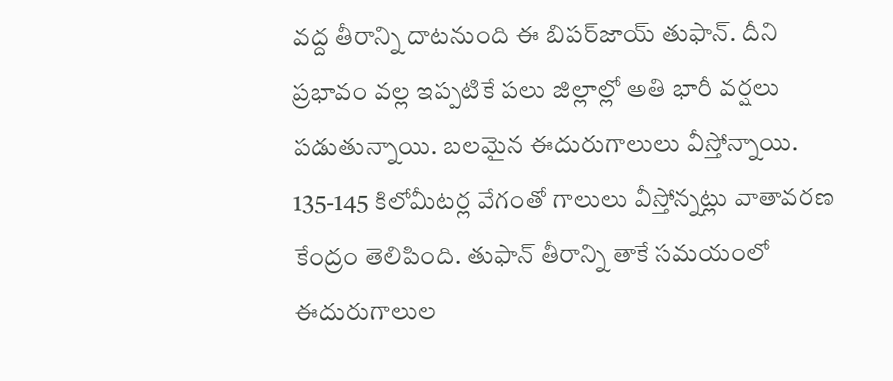వద్ద తీరాన్ని దాటనుంది ఈ బిపర్‌జాయ్ తుఫాన్. దీని ప్రభావం వల్ల ఇప్పటికే పలు జిల్లాల్లో అతి భారీ వర్షలు పడుతున్నాయి. బలమైన ఈదురుగాలులు వీస్తోన్నాయి. 135-145 కిలోమీటర్ల వేగంతో గాలులు వీస్తోన్నట్లు వాతావరణ కేంద్రం తెలిపింది. తుఫాన్ తీరాన్ని తాకే సమయంలో ఈదురుగాలుల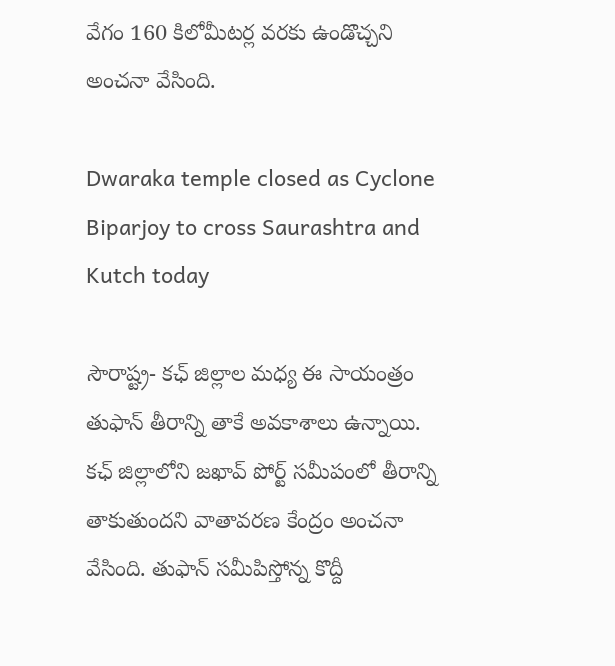వేగం 160 కిలోమీటర్ల వరకు ఉండొచ్చని అంచనా వేసింది.

Dwaraka temple closed as Cyclone Biparjoy to cross Saurashtra and Kutch today

సౌరాష్ట్ర- కఛ్ జిల్లాల మధ్య ఈ సాయంత్రం తుఫాన్ తీరాన్ని తాకే అవకాశాలు ఉన్నాయి. కఛ్ జిల్లాలోని జఖావ్ పోర్ట్ సమీపంలో తీరాన్ని తాకుతుందని వాతావరణ కేంద్రం అంచనా వేసింది. తుఫాన్ సమీపిస్తోన్న కొద్దీ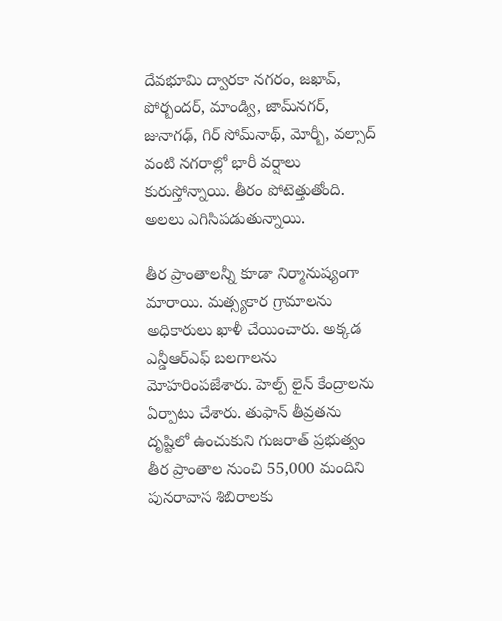దేవభూమి ద్వారకా నగరం, జఖావ్, పోర్బందర్, మాండ్వి, జామ్‌నగర్, జునాగఢ్, గిర్ సోమ్‌నాథ్, మోర్బీ, వల్సాద్ వంటి నగరాల్లో భారీ వర్షాలు కురుస్తోన్నాయి. తీరం పోటెత్తుతోంది. అలలు ఎగిసిపడుతున్నాయి.

తీర ప్రాంతాలన్నీ కూడా నిర్మానుష్యంగా మారాయి. మత్స్యకార గ్రామాలను అధికారులు ఖాళీ చేయించారు. అక్కడ ఎన్డీఆర్ఎఫ్ బలగాలను మోహరింపజేశారు. హెల్ప్ లైన్ కేంద్రాలను ఏర్పాటు చేశారు. తుఫాన్ తీవ్రతను దృష్టిలో ఉంచుకుని గుజరాత్ ప్రభుత్వం తీర ప్రాంతాల నుంచి 55,000 మందిని పునరావాస శిబిరాలకు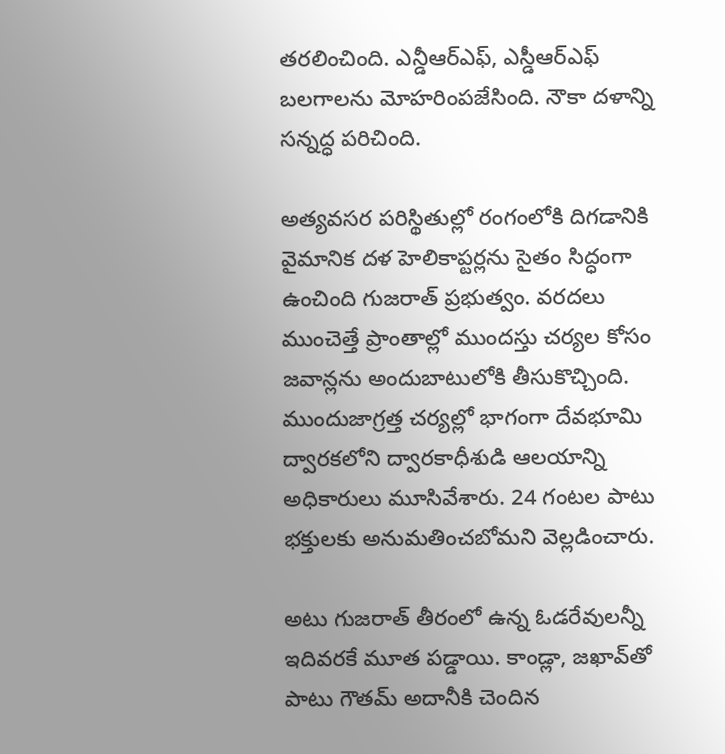తరలించింది. ఎన్డీఆర్ఎఫ్, ఎస్డీఆర్ఎఫ్ బలగాలను మోహరింపజేసింది. నౌకా దళాన్ని సన్నద్ధ పరిచింది.

అత్యవసర పరిస్థితుల్లో రంగంలోకి దిగడానికి వైమానిక దళ హెలికాప్టర్లను సైతం సిద్ధంగా ఉంచింది గుజరాత్ ప్రభుత్వం. వరదలు ముంచెత్తే ప్రాంతాల్లో ముందస్తు చర్యల కోసం జవాన్లను అందుబాటులోకి తీసుకొచ్చింది. ముందుజాగ్రత్త చర్యల్లో భాగంగా దేవభూమి ద్వారకలోని ద్వారకాధీశుడి ఆలయాన్ని అధికారులు మూసివేశారు. 24 గంటల పాటు భక్తులకు అనుమతించబోమని వెల్లడించారు.

అటు గుజరాత్ తీరంలో ఉన్న ఓడరేవులన్నీ ఇదివరకే మూత పడ్డాయి. కాండ్లా, జఖావ్‌తో పాటు గౌతమ్ అదానీకి చెందిన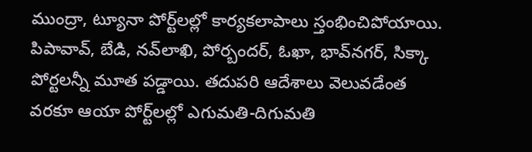ముంద్రా, ట్యూనా పోర్ట్‌లల్లో కార్యకలాపాలు స్తంభించిపోయాయి. పిపావావ్, బేడి, నవ్‌లాఖి, పోర్బందర్, ఓఖా, భావ్‌నగర్, సిక్కా పోర్టలన్నీ మూత పడ్డాయి. తదుపరి ఆదేశాలు వెలువడేంత వరకూ ఆయా పోర్ట్‌లల్లో ఎగుమతి-దిగుమతి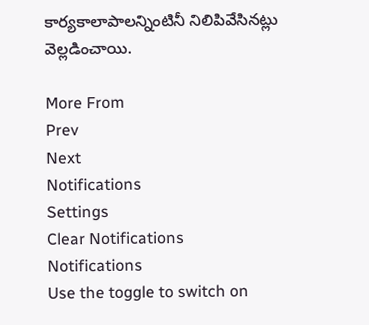కార్యకాలాపాలన్నింటినీ నిలిపివేసినట్లు వెల్లడించాయి.

More From
Prev
Next
Notifications
Settings
Clear Notifications
Notifications
Use the toggle to switch on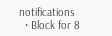notifications
  • Block for 8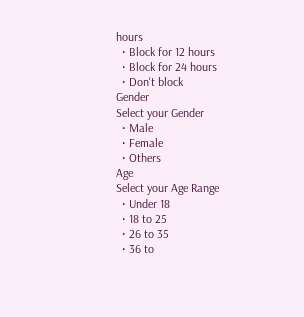hours
  • Block for 12 hours
  • Block for 24 hours
  • Don't block
Gender
Select your Gender
  • Male
  • Female
  • Others
Age
Select your Age Range
  • Under 18
  • 18 to 25
  • 26 to 35
  • 36 to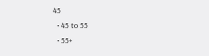45
  • 45 to 55
  • 55+